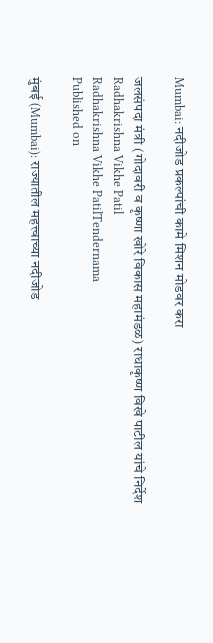Mumbai: नदीजोड प्रकल्पांची कामे मिशन मोडवर करा

जलसंपदा मंत्री (गोदावरी व कृष्णा खोरे विकास महामंडळ) राधाकृष्ण विखे पाटील यांचे निर्देश
Radhakrishna Vikhe Patil
Radhakrishna Vikhe PatilTendernama
Published on

मुंबई (Mumbai): राज्यातील महत्त्वाच्या नदीजोड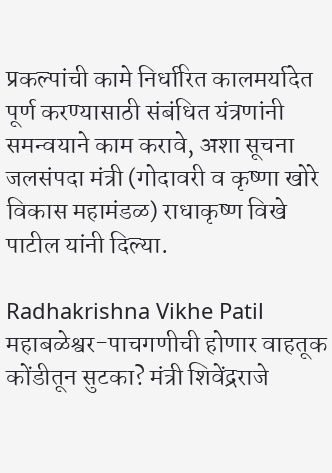प्रकल्पांची कामे निर्धारित कालमर्यादेत पूर्ण करण्यासाठी संबंधित यंत्रणांनी समन्वयाने काम करावे, अशा सूचना जलसंपदा मंत्री (गोदावरी व कृष्णा खोरे विकास महामंडळ) राधाकृष्ण विखे पाटील यांनी दिल्या.

Radhakrishna Vikhe Patil
महाबळेश्वर-पाचगणीची होणार वाहतूक कोंडीतून सुटका? मंत्री शिवेंद्रराजे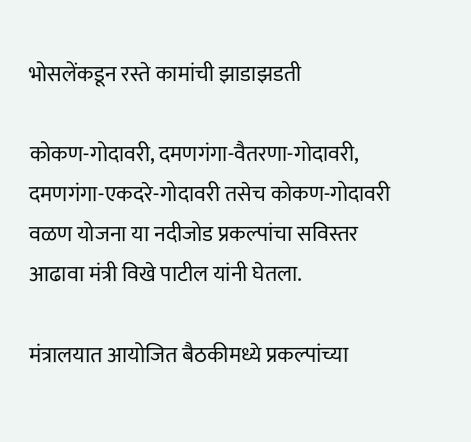भोसलेंकडून रस्ते कामांची झाडाझडती

कोकण-गोदावरी, दमणगंगा-वैतरणा-गोदावरी, दमणगंगा-एकदरे-गोदावरी तसेच कोकण-गोदावरी वळण योजना या नदीजोड प्रकल्पांचा सविस्तर आढावा मंत्री विखे पाटील यांनी घेतला.

मंत्रालयात आयोजित बैठकीमध्ये प्रकल्पांच्या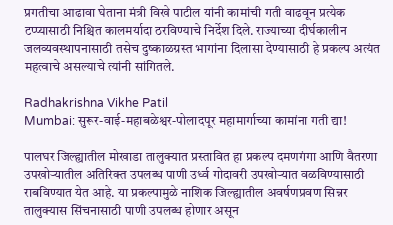प्रगतीचा आढावा घेताना मंत्री विखे पाटील यांनी कामांची गती वाढवून प्रत्येक टप्प्यासाठी निश्चित कालमर्यादा ठरविण्याचे निर्देश दिले. राज्याच्या दीर्घकालीन जलव्यवस्थापनासाठी तसेच दुष्काळग्रस्त भागांना दिलासा देण्यासाठी हे प्रकल्प अत्यंत महत्वाचे असल्याचे त्यांनी सांगितले.

Radhakrishna Vikhe Patil
Mumbai: सुरूर-वाई-महाबळेश्वर-पोलादपूर महामार्गाच्या कामांना गती द्या!

पालघर जिल्ह्यातील मोखाडा तालुक्यात प्रस्तावित हा प्रकल्प दमणगंगा आणि वैतरणा उपखोऱ्यातील अतिरिक्त उपलब्ध पाणी उर्ध्व गोदावरी उपखोऱ्यात वळविण्यासाठी राबविण्यात येत आहे. या प्रकल्पामुळे नाशिक जिल्ह्यातील अवर्षणप्रवण सिन्नर तालुक्यास सिंचनासाठी पाणी उपलब्ध होणार असून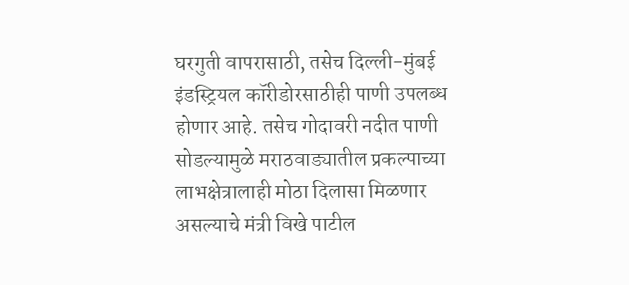घरगुती वापरासाठी, तसेच दिल्ली-मुंबई इंडस्ट्रियल कॉरीडोरसाठीही पाणी उपलब्ध होणार आहे. तसेच गोदावरी नदीत पाणी सोडल्यामुळे मराठवाड्यातील प्रकल्पाच्या लाभक्षेत्रालाही मोठा दिलासा मिळणार असल्याचे मंत्री विखे पाटील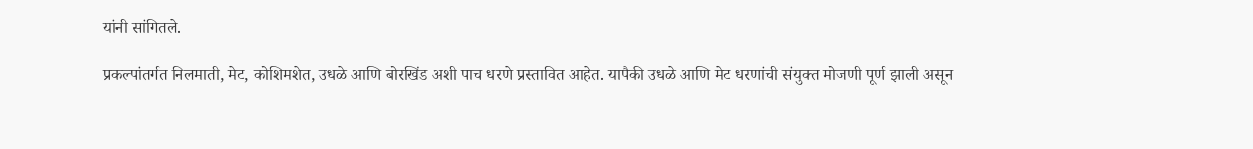यांनी सांगितले.

प्रकल्पांतर्गत निलमाती, मेट, कोशिमशेत, उधळे आणि बोरखिंड अशी पाच धरणे प्रस्तावित आहेत. यापैकी उधळे आणि मेट धरणांची संयुक्त मोजणी पूर्ण झाली असून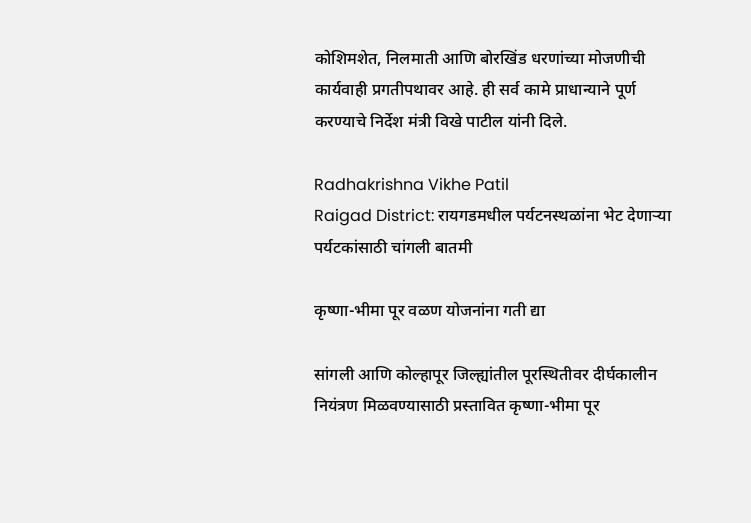कोशिमशेत, निलमाती आणि बोरखिंड धरणांच्या मोजणीची कार्यवाही प्रगतीपथावर आहे. ही सर्व कामे प्राधान्याने पूर्ण करण्याचे निर्देश मंत्री विखे पाटील यांनी दिले.

Radhakrishna Vikhe Patil
Raigad District: रायगडमधील पर्यटनस्थळांना भेट देणाऱ्या पर्यटकांसाठी चांगली बातमी

कृष्णा-भीमा पूर वळण योजनांना गती द्या

सांगली आणि कोल्हापूर जिल्ह्यांतील पूरस्थितीवर दीर्घकालीन नियंत्रण मिळवण्यासाठी प्रस्तावित कृष्णा-भीमा पूर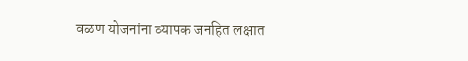वळण योजनांना व्यापक जनहित लक्षात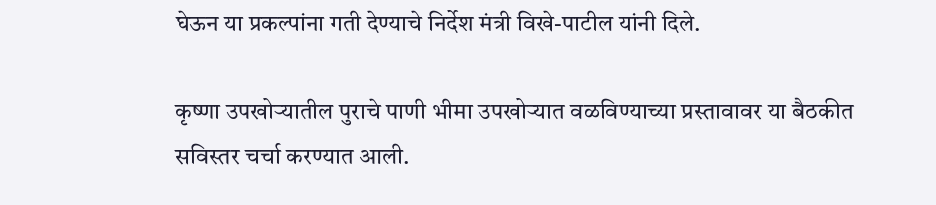घेऊन या प्रकल्पांना गती देण्याचे निर्देश मंत्री विखे-पाटील यांनी दिले.

कृष्णा उपखोऱ्यातील पुराचे पाणी भीमा उपखोऱ्यात वळविण्याच्या प्रस्तावावर या बैठकीत सविस्तर चर्चा करण्यात आली.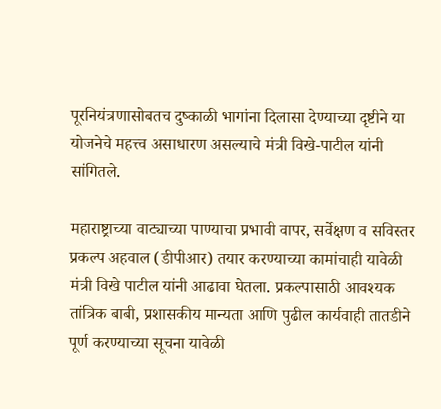पूरनियंत्रणासोबतच दुष्काळी भागांना दिलासा देण्याच्या दृष्टीने या योजनेचे महत्त्व असाधारण असल्याचे मंत्री विखे-पाटील यांनी सांगितले.

महाराष्ट्राच्या वाट्याच्या पाण्याचा प्रभावी वापर, सर्वेक्षण व सविस्तर प्रकल्प अहवाल (डीपीआर) तयार करण्याच्या कामांचाही यावेळी मंत्री विखे पाटील यांनी आढावा घेतला. प्रकल्पासाठी आवश्यक तांत्रिक बाबी, प्रशासकीय मान्यता आणि पुढील कार्यवाही तातडीने पूर्ण करण्याच्या सूचना यावेळी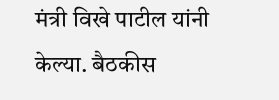मंत्री विखे पाटील यांनी केल्या. बैठकीस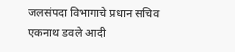जलसंपदा विभागाचे प्रधान सचिव एकनाथ डवले आदी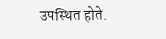उपस्थित होते.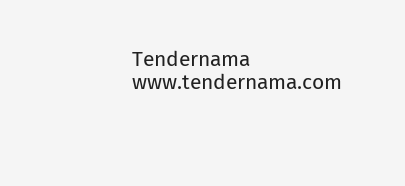Tendernama
www.tendernama.com